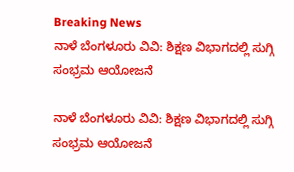Breaking News
ನಾಳೆ ಬೆಂಗಳೂರು ವಿವಿ: ಶಿಕ್ಷಣ ವಿಭಾಗದಲ್ಲಿ ಸುಗ್ಗಿ ಸಂಭ್ರಮ ಆಯೋಜನೆ

ನಾಳೆ ಬೆಂಗಳೂರು ವಿವಿ: ಶಿಕ್ಷಣ ವಿಭಾಗದಲ್ಲಿ ಸುಗ್ಗಿ ಸಂಭ್ರಮ ಆಯೋಜನೆ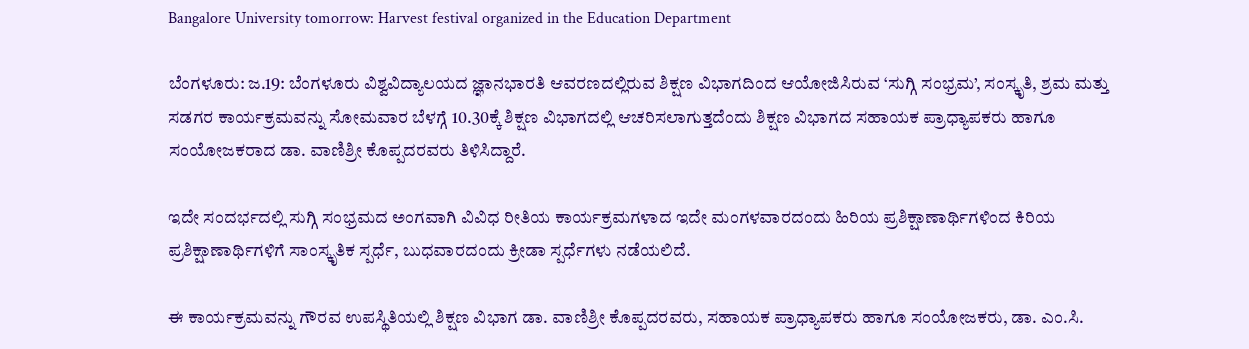Bangalore University tomorrow: Harvest festival organized in the Education Department

ಬೆಂಗಳೂರು: ಜ.19: ಬೆಂಗಳೂರು ವಿಶ್ವವಿದ್ಯಾಲಯದ ಜ್ಞಾನಭಾರತಿ ಆವರಣದಲ್ಲಿರುವ ಶಿಕ್ಷಣ ವಿಭಾಗದಿಂದ ಆಯೋಜಿಸಿರುವ ‘ಸುಗ್ಗಿ ಸಂಭ್ರಮ’, ಸಂಸ್ಕೃತಿ, ಶ್ರಮ ಮತ್ತು ಸಡಗರ ಕಾರ್ಯಕ್ರಮವನ್ನು ಸೋಮವಾರ ಬೆಳಗ್ಗೆ 10.30ಕ್ಕೆ ಶಿಕ್ಷಣ ವಿಭಾಗದಲ್ಲಿ ಆಚರಿಸಲಾಗುತ್ತದೆಂದು ಶಿಕ್ಷಣ ವಿಭಾಗದ ಸಹಾಯಕ ಪ್ರಾಧ್ಯಾಪಕರು ಹಾಗೂ ಸಂಯೋಜಕರಾದ ಡಾ. ವಾಣಿಶ್ರೀ ಕೊಪ್ಪದರವರು ತಿಳಿಸಿದ್ದಾರೆ.

ಇದೇ ಸಂದರ್ಭದಲ್ಲಿ ಸುಗ್ಗಿ ಸಂಭ್ರಮದ ಅಂಗವಾಗಿ ವಿವಿಧ ರೀತಿಯ ಕಾರ್ಯಕ್ರಮಗಳಾದ ಇದೇ ಮಂಗಳವಾರದಂದು ಹಿರಿಯ ಪ್ರಶಿಕ್ಷಾಣಾರ್ಥಿಗಳಿಂದ ಕಿರಿಯ ಪ್ರಶಿಕ್ಷಾಣಾರ್ಥಿಗಳಿಗೆ ಸಾಂಸ್ಕೃತಿಕ ಸ್ಪರ್ಧೆ, ಬುಧವಾರದಂದು ಕ್ರೀಡಾ ಸ್ಪರ್ಧೆಗಳು ನಡೆಯಲಿದೆ.

ಈ ಕಾರ್ಯಕ್ರಮವನ್ನು ಗೌರವ ಉಪಸ್ಥಿತಿಯಲ್ಲಿ ಶಿಕ್ಷಣ ವಿಭಾಗ ಡಾ. ವಾಣಿಶ್ರೀ ಕೊಪ್ಪದರವರು, ಸಹಾಯಕ ಪ್ರಾಧ್ಯಾಪಕರು ಹಾಗೂ ಸಂಯೋಜಕರು, ಡಾ. ಎಂ.ಸಿ.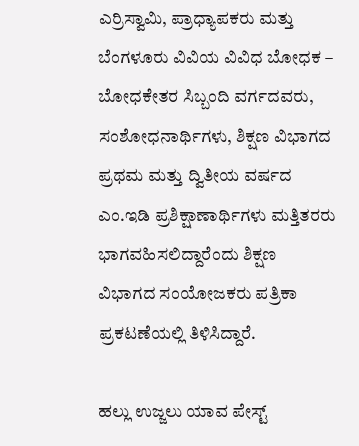ಎರ್ರಿಸ್ವಾಮಿ, ಪ್ರಾಧ್ಯಾಪಕರು ಮತ್ತು ಬೆಂಗಳೂರು ವಿವಿಯ ವಿವಿಧ ಬೋಧಕ – ಬೋಧಕೇತರ ಸಿಬ್ಬಂದಿ ವರ್ಗದವರು, ಸಂಶೋಧನಾರ್ಥಿಗಳು, ಶಿಕ್ಷಣ ವಿಭಾಗದ ಪ್ರಥಮ ಮತ್ತು ದ್ವಿತೀಯ ವರ್ಷದ ಎಂ.ಇಡಿ ಪ್ರಶಿಕ್ಷಾಣಾರ್ಥಿಗಳು‌ ಮತ್ತಿತರರು ಭಾಗವಹಿಸಲಿದ್ದಾರೆಂದು ಶಿಕ್ಷಣ ವಿಭಾಗದ ಸಂಯೋಜಕರು ಪತ್ರಿಕಾ ಪ್ರಕಟಣೆಯಲ್ಲಿ ತಿಳಿಸಿದ್ದಾರೆ.

ಹಲ್ಲು ಉಜ್ಜಲು ಯಾವ ಪೇಸ್ಟ್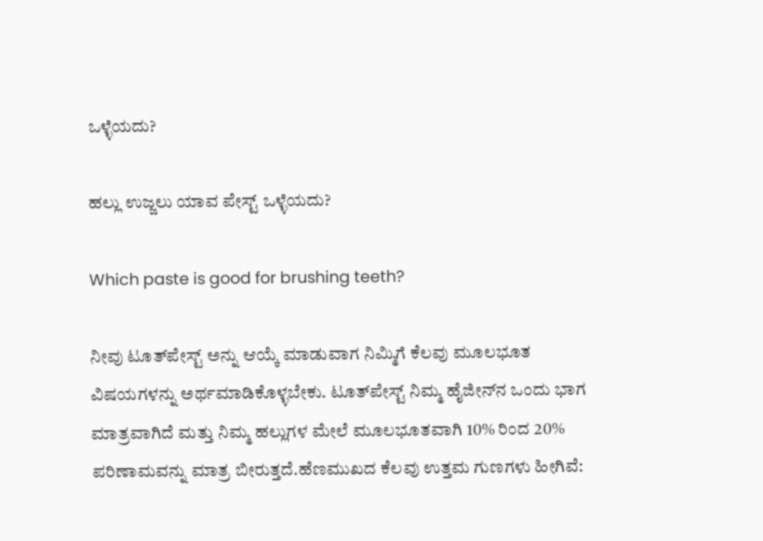ಒಳ್ಳೆಯದು?

ಹಲ್ಲು ಉಜ್ಜಲು ಯಾವ ಪೇಸ್ಟ್ ಒಳ್ಳೆಯದು?

Which paste is good for brushing teeth?

ನೀವು ಟೂತ್‌ಪೇಸ್ಟ್ ಅನ್ನು ಆಯ್ಕೆ ಮಾಡುವಾಗ ನಿಮ್ಮಿಗೆ ಕೆಲವು ಮೂಲಭೂತ ವಿಷಯಗಳನ್ನು ಅರ್ಥಮಾಡಿಕೊಳ್ಳಬೇಕು. ಟೂತ್‌ಪೇಸ್ಟ್ ನಿಮ್ಮ ಹೈಜೀನ್‌ನ ಒಂದು ಭಾಗ ಮಾತ್ರವಾಗಿದೆ ಮತ್ತು ನಿಮ್ಮ ಹಲ್ಲುಗಳ ಮೇಲೆ ಮೂಲಭೂತವಾಗಿ 10% ರಿಂದ 20% ಪರಿಣಾಮವನ್ನು ಮಾತ್ರ ಬೀರುತ್ತದೆ.ಹೆಣಮುಖದ ಕೆಲವು ಉತ್ತಮ ಗುಣಗಳು ಹೀಗಿವೆ: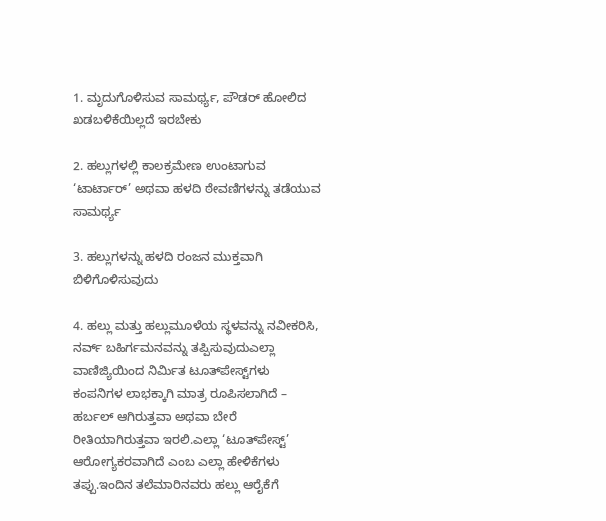1. ಮೃದುಗೊಳಿಸುವ ಸಾಮರ್ಥ್ಯ, ಪೌಡರ್ ಹೋಲಿದ ಖಡಬಳಿಕೆಯಿಲ್ಲದೆ ಇರಬೇಕು

2. ಹಲ್ಲುಗಳಲ್ಲಿ ಕಾಲಕ್ರಮೇಣ ಉಂಟಾಗುವ ‘ಟಾರ್ಟಾರ್’ ಅಥವಾ ಹಳದಿ ಠೇವಣಿಗಳನ್ನು ತಡೆಯುವ ಸಾಮರ್ಥ್ಯ

3. ಹಲ್ಲುಗಳನ್ನು ಹಳದಿ ರಂಜನ ಮುಕ್ತವಾಗಿ ಬಿಳಿಗೊಳಿಸುವುದು

4. ಹಲ್ಲು ಮತ್ತು ಹಲ್ಲುಮೂಳೆಯ ಸ್ಥಳವನ್ನು ನವೀಕರಿಸಿ, ನರ್ವ್ ಬಹಿರ್ಗಮನವನ್ನು ತಪ್ಪಿಸುವುದುಎಲ್ಲಾ ವಾಣಿಜ್ಯಿಯಿಂದ ನಿರ್ಮಿತ ಟೂತ್‌ಪೇಸ್ಟ್‌ಗಳು ಕಂಪನಿಗಳ ಲಾಭಕ್ಕಾಗಿ ಮಾತ್ರ ರೂಪಿಸಲಾಗಿದೆ – ಹರ್ಬಲ್ ಆಗಿರುತ್ತವಾ ಅಥವಾ ಬೇರೆ ರೀತಿಯಾಗಿರುತ್ತವಾ ಇರಲಿ.ಎಲ್ಲಾ ‘ಟೂತ್‌ಪೇಸ್ಟ್’ ಆರೋಗ್ಯಕರವಾಗಿದೆ ಎಂಬ ಎಲ್ಲಾ ಹೇಳಿಕೆಗಳು ತಪ್ಪು.ಇಂದಿನ ತಲೆಮಾರಿನವರು ಹಲ್ಲು ಆರೈಕೆಗೆ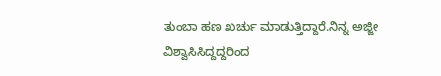ತುಂಬಾ ಹಣ ಖರ್ಚು ಮಾಡುತ್ತಿದ್ದಾರೆ.ನಿನ್ನ ಅಜ್ಜೀ ವಿಶ್ವಾಸಿಸಿದ್ದದ್ದರಿಂದ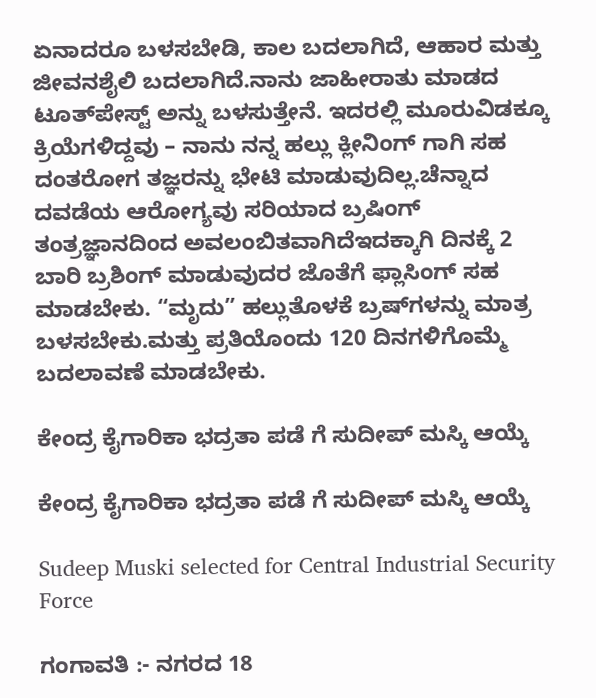ಏನಾದರೂ ಬಳಸಬೇಡಿ, ಕಾಲ ಬದಲಾಗಿದೆ, ಆಹಾರ ಮತ್ತು ಜೀವನಶೈಲಿ ಬದಲಾಗಿದೆ.ನಾನು ಜಾಹೀರಾತು ಮಾಡದ ಟೂತ್‌ಪೇಸ್ಟ್ ಅನ್ನು ಬಳಸುತ್ತೇನೆ. ಇದರಲ್ಲಿ ಮೂರುವಿಡಕ್ಕೂ ಕ್ರಿಯೆಗಳಿದ್ದವು – ನಾನು ನನ್ನ ಹಲ್ಲು ಕ್ಲೀನಿಂಗ್ ಗಾಗಿ ಸಹ ದಂತರೋಗ ತಜ್ಞರನ್ನು ಭೇಟಿ ಮಾಡುವುದಿಲ್ಲ.ಚೆನ್ನಾದ ದವಡೆಯ ಆರೋಗ್ಯವು ಸರಿಯಾದ ಬ್ರಷಿಂಗ್ ತಂತ್ರಜ್ಞಾನದಿಂದ ಅವಲಂಬಿತವಾಗಿದೆಇದಕ್ಕಾಗಿ ದಿನಕ್ಕೆ 2 ಬಾರಿ ಬ್ರಶಿಂಗ್ ಮಾಡುವುದರ ಜೊತೆಗೆ ಫ್ಲಾಸಿಂಗ್ ಸಹ ಮಾಡಬೇಕು. “ಮೃದು” ಹಲ್ಲುತೊಳಕೆ ಬ್ರಷ್‌ಗಳನ್ನು ಮಾತ್ರ ಬಳಸಬೇಕು.ಮತ್ತು ಪ್ರತಿಯೊಂದು 120 ದಿನಗಳಿಗೊಮ್ಮೆ ಬದಲಾವಣೆ ಮಾಡಬೇಕು.

ಕೇಂದ್ರ ಕೈಗಾರಿಕಾ ಭದ್ರತಾ ಪಡೆ ಗೆ ಸುದೀಪ್ ಮಸ್ಕಿ ಆಯ್ಕೆ

ಕೇಂದ್ರ ಕೈಗಾರಿಕಾ ಭದ್ರತಾ ಪಡೆ ಗೆ ಸುದೀಪ್ ಮಸ್ಕಿ ಆಯ್ಕೆ

Sudeep Muski selected for Central Industrial Security Force

ಗಂಗಾವತಿ :- ನಗರದ 18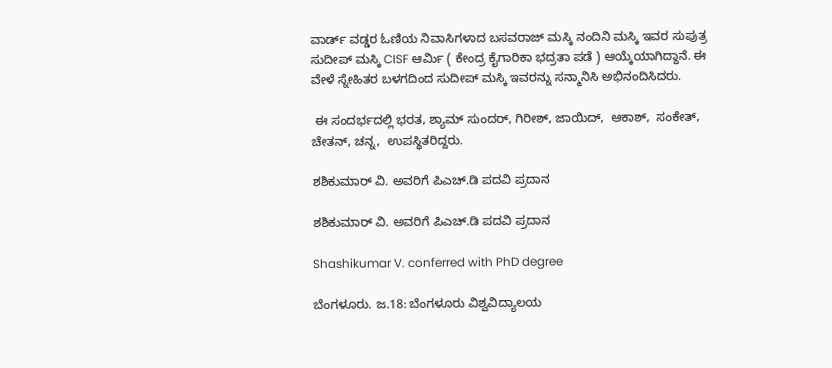ವಾರ್ಡ್ ವಡ್ಡರ ಓಣಿಯ ನಿವಾಸಿಗಳಾದ ಬಸವರಾಜ್ ಮಸ್ಕಿ ನಂದಿನಿ ಮಸ್ಕಿ ಇವರ ಸುಪುತ್ರ ಸುದೀಪ್ ಮಸ್ಕಿ CISF ಆರ್ಮಿ ( ಕೇಂದ್ರ ಕೈಗಾರಿಕಾ ಭದ್ರತಾ ಪಡೆ ) ಆಯ್ಕೆಯಾಗಿದ್ದಾನೆ. ಈ ವೇಳೆ ಸ್ನೇಹಿತರ ಬಳಗದಿಂದ ಸುದೀಪ್ ಮಸ್ಕಿ ಇವರನ್ನು ಸನ್ಮಾನಿಸಿ ಅಭಿನಂದಿಸಿದರು.

 ಈ ಸಂದರ್ಭದಲ್ಲಿ ಭರತ, ಶ್ಯಾಮ್ ಸುಂದರ್, ಗಿರೀಶ್, ಜಾಯಿದ್,  ಆಕಾಶ್,  ಸಂಕೇತ್, ಚೇತನ್, ಚನ್ನ,  ಉಪಸ್ಥಿತರಿದ್ದರು.

ಶಶಿಕುಮಾರ್ ವಿ. ಅವರಿಗೆ ಪಿಎಚ್.ಡಿ ಪದವಿ ಪ್ರದಾನ

ಶಶಿಕುಮಾರ್ ವಿ. ಅವರಿಗೆ ಪಿಎಚ್.ಡಿ ಪದವಿ ಪ್ರದಾನ

Shashikumar V. conferred with PhD degree

ಬೆಂಗಳೂರು. ಜ.18: ಬೆಂಗಳೂರು ವಿಶ್ವವಿದ್ಯಾಲಯ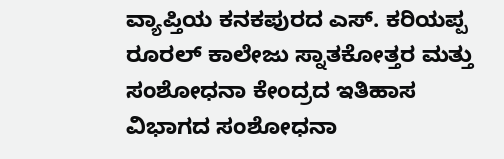ವ್ಯಾಪ್ತಿಯ ಕನಕಪುರದ ಎಸ್. ಕರಿಯಪ್ಪ ರೂರಲ್ ಕಾಲೇಜು ಸ್ನಾತಕೋತ್ತರ ಮತ್ತು ಸಂಶೋಧನಾ ಕೇಂದ್ರದ ಇತಿಹಾಸ ವಿಭಾಗದ ಸಂಶೋಧನಾ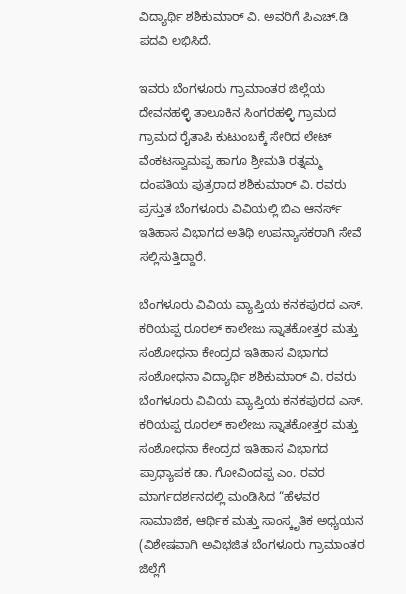ವಿದ್ಯಾರ್ಥಿ ಶಶಿಕುಮಾರ್ ವಿ. ಅವರಿಗೆ ಪಿಎಚ್.ಡಿ ಪದವಿ ಲಭಿಸಿದೆ.

ಇವರು ಬೆಂಗಳೂರು ಗ್ರಾಮಾಂತರ ಜಿಲ್ಲೆಯ ದೇವನಹಳ್ಳಿ ತಾಲೂಕಿನ ಸಿಂಗರಹಳ್ಳಿ ಗ್ರಾಮದ ಗ್ರಾಮದ ರೈತಾಪಿ ಕುಟುಂಬಕ್ಕೆ ಸೇರಿದ ಲೇಟ್ ವೆಂಕಟಸ್ವಾಮಪ್ಪ ಹಾಗೂ ಶ್ರೀಮತಿ ರತ್ನಮ್ಮ ದಂಪತಿಯ ಪುತ್ರರಾದ ಶಶಿಕುಮಾರ್ ವಿ. ರವರು ಪ್ರಸ್ತುತ ಬೆಂಗಳೂರು ವಿವಿಯಲ್ಲಿ ಬಿಎ ಆನರ್ಸ್ ಇತಿಹಾಸ ವಿಭಾಗದ ಅತಿಥಿ ಉಪನ್ಯಾಸಕರಾಗಿ ಸೇವೆ ಸಲ್ಲಿಸುತ್ತಿದ್ದಾರೆ.

ಬೆಂಗಳೂರು ವಿವಿಯ ವ್ಯಾಪ್ತಿಯ ಕನಕಪುರದ ಎಸ್. ಕರಿಯಪ್ಪ ರೂರಲ್ ಕಾಲೇಜು ಸ್ನಾತಕೋತ್ತರ ಮತ್ತು ಸಂಶೋಧನಾ ಕೇಂದ್ರದ ಇತಿಹಾಸ ವಿಭಾಗದ ಸಂಶೋಧನಾ ವಿದ್ಯಾರ್ಥಿ ಶಶಿಕುಮಾರ್ ವಿ. ರವರು ಬೆಂಗಳೂರು ವಿವಿಯ ವ್ಯಾಪ್ತಿಯ ಕನಕಪುರದ ಎಸ್. ಕರಿಯಪ್ಪ ರೂರಲ್ ಕಾಲೇಜು ಸ್ನಾತಕೋತ್ತರ ಮತ್ತು ಸಂಶೋಧನಾ ಕೇಂದ್ರದ ಇತಿಹಾಸ ವಿಭಾಗದ ಪ್ರಾಧ್ಯಾಪಕ ಡಾ. ಗೋವಿಂದಪ್ಪ ಎಂ. ರವರ ಮಾರ್ಗದರ್ಶನದಲ್ಲಿ ಮಂಡಿಸಿದ “ಹೆಳವರ ಸಾಮಾಜಿಕ, ಆರ್ಥಿಕ ಮತ್ತು ಸಾಂಸ್ಕೃತಿಕ ಅಧ್ಯಯನ (ವಿಶೇಷವಾಗಿ ಅವಿಭಜಿತ ಬೆಂಗಳೂರು ಗ್ರಾಮಾಂತರ ಜಿಲ್ಲೆಗೆ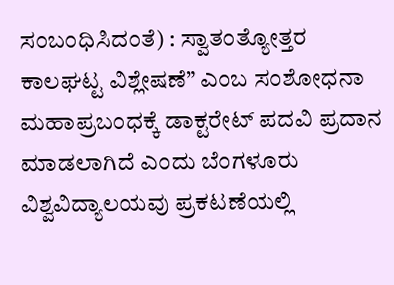ಸಂಬಂಧಿಸಿದಂತೆ) : ಸ್ವಾತಂತ್ಯೋತ್ತರ ಕಾಲಘಟ್ಟ ವಿಶ್ಲೇಷಣೆ” ಎಂಬ ಸಂಶೋಧನಾ ಮಹಾಪ್ರಬಂಧಕ್ಕೆ ಡಾಕ್ಟರೇಟ್ ಪದವಿ ಪ್ರದಾನ ಮಾಡಲಾಗಿದೆ ಎಂದು ಬೆಂಗಳೂರು ವಿಶ್ವವಿದ್ಯಾಲಯವು ಪ್ರಕಟಣೆಯಲ್ಲಿ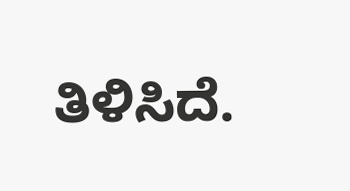ತಿಳಿಸಿದೆ.